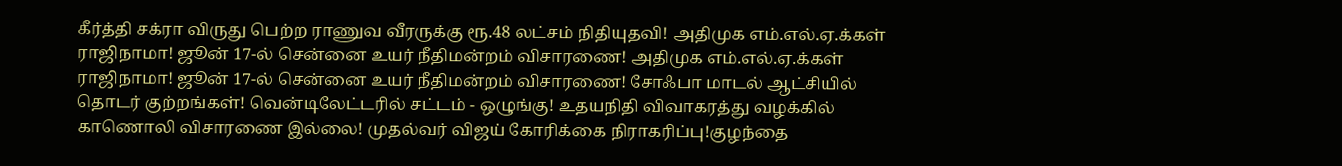கீர்த்தி சக்ரா விருது பெற்ற ராணுவ வீரருக்கு ரூ.48 லட்சம் நிதியுதவி! அதிமுக எம்.எல்.ஏ.க்கள் ராஜிநாமா! ஜூன் 17-ல் சென்னை உயர் நீதிமன்றம் விசாரணை! அதிமுக எம்.எல்.ஏ.க்கள் ராஜிநாமா! ஜூன் 17-ல் சென்னை உயர் நீதிமன்றம் விசாரணை! சோஃபா மாடல் ஆட்சியில் தொடர் குற்றங்கள்! வென்டிலேட்டரில் சட்டம் - ஒழுங்கு! உதயநிதி விவாகரத்து வழக்கில் காணொலி விசாரணை இல்லை! முதல்வர் விஜய் கோரிக்கை நிராகரிப்பு!குழந்தை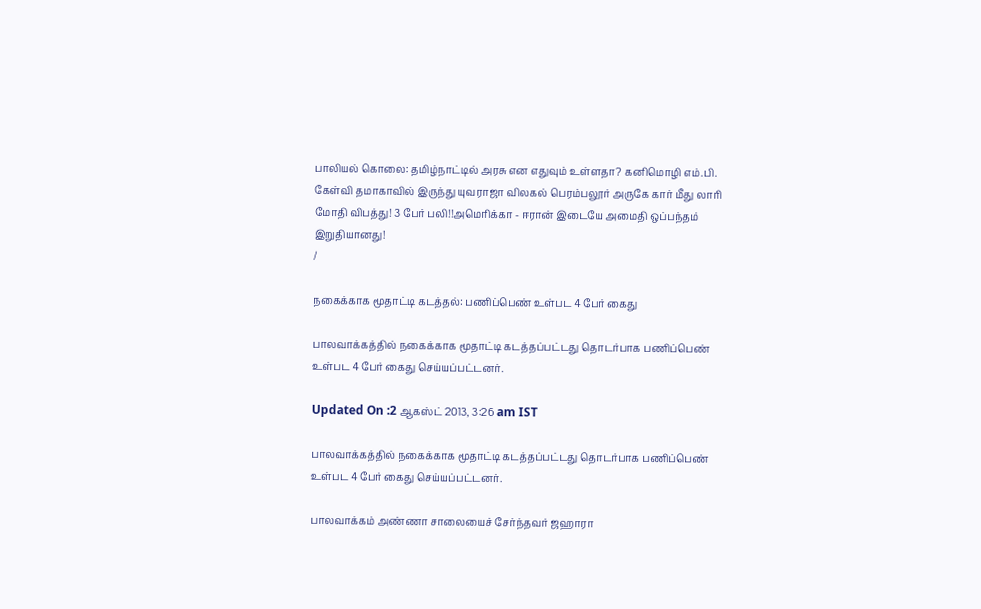பாலியல் கொலை: தமிழ்நாட்டில் அரசு என எதுவும் உள்ளதா? கனிமொழி எம்.பி. கேள்வி தமாகாவில் இருந்து யுவராஜா விலகல் பெரம்பலூர் அருகே கார் மீது லாரி மோதி விபத்து! 3 பேர் பலி!!அமெரிக்கா - ஈரான் இடையே அமைதி ஒப்பந்தம் இறுதியானது!
/

நகைக்காக மூதாட்டி கடத்தல்: பணிப்பெண் உள்பட 4 பேர் கைது

பாலவாக்கத்தில் நகைக்காக மூதாட்டி கடத்தப்பட்டது தொடர்பாக பணிப்பெண் உள்பட 4 பேர் கைது செய்யப்பட்டனர்.

Updated On :2 ஆகஸ்ட் 2013, 3:26 am IST

பாலவாக்கத்தில் நகைக்காக மூதாட்டி கடத்தப்பட்டது தொடர்பாக பணிப்பெண் உள்பட 4 பேர் கைது செய்யப்பட்டனர்.

பாலவாக்கம் அண்ணா சாலையைச் சேர்ந்தவர் ஜஹாரா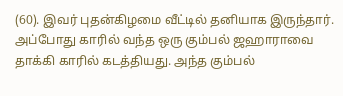(60). இவர் புதன்கிழமை வீட்டில் தனியாக இருந்தார். அப்போது காரில் வந்த ஒரு கும்பல் ஜஹாராவை தாக்கி காரில் கடத்தியது. அந்த கும்பல்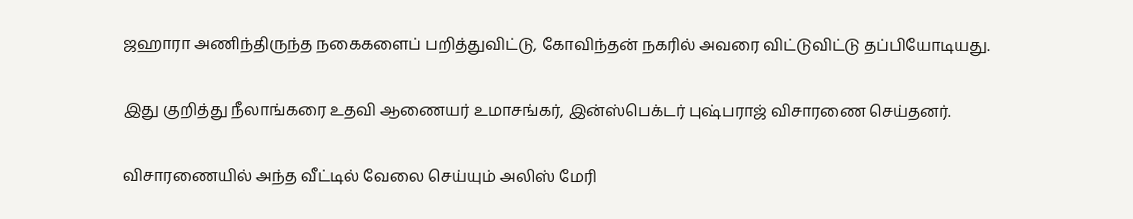ஜஹாரா அணிந்திருந்த நகைகளைப் பறித்துவிட்டு, கோவிந்தன் நகரில் அவரை விட்டுவிட்டு தப்பியோடியது.

இது குறித்து நீலாங்கரை உதவி ஆணையர் உமாசங்கர், இன்ஸ்பெக்டர் புஷ்பராஜ் விசாரணை செய்தனர்.

விசாரணையில் அந்த வீட்டில் வேலை செய்யும் அலிஸ் மேரி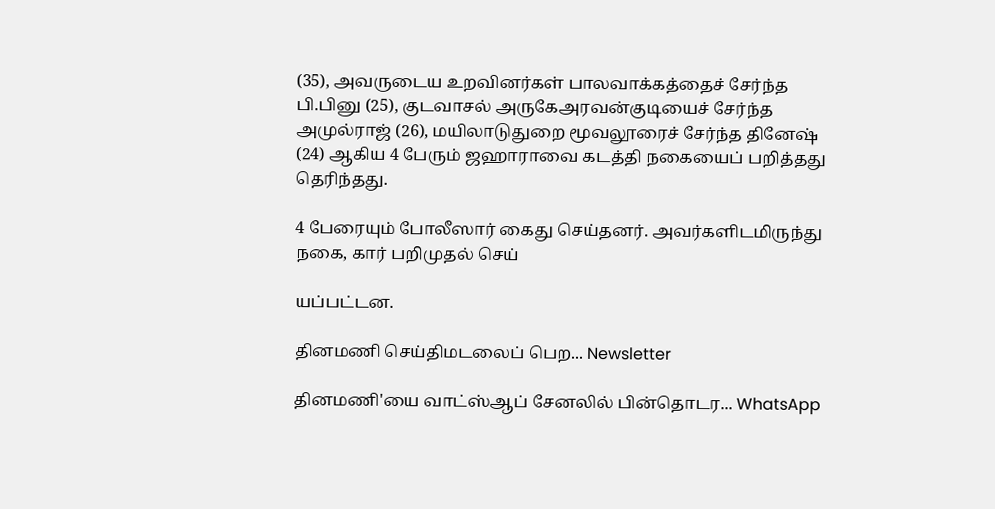(35), அவருடைய உறவினர்கள் பாலவாக்கத்தைச் சேர்ந்த பி.பினு (25), குடவாசல் அருகேஅரவன்குடியைச் சேர்ந்த அமுல்ராஜ் (26), மயிலாடுதுறை மூவலூரைச் சேர்ந்த தினேஷ் (24) ஆகிய 4 பேரும் ஜஹாராவை கடத்தி நகையைப் பறித்தது தெரிந்தது.

4 பேரையும் போலீஸார் கைது செய்தனர். அவர்களிடமிருந்து நகை, கார் பறிமுதல் செய்

யப்பட்டன.

தினமணி செய்திமடலைப் பெற... Newsletter

தினமணி'யை வாட்ஸ்ஆப் சேனலில் பின்தொடர... WhatsApp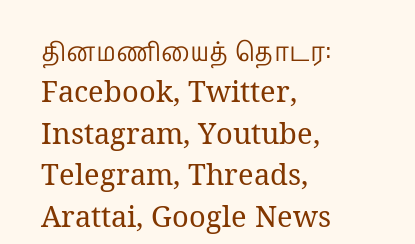தினமணியைத் தொடர: Facebook, Twitter, Instagram, Youtube, Telegram, Threads, Arattai, Google News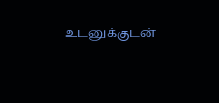உடனுக்குடன்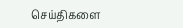செய்திகளை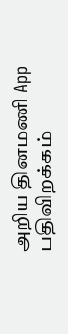அறிய தினமணி App பதிவிறக்கம்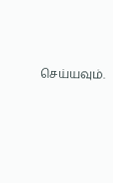செய்யவும்.